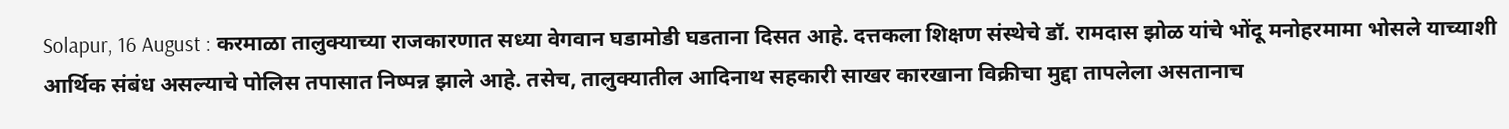Solapur, 16 August : करमाळा तालुक्याच्या राजकारणात सध्या वेगवान घडामोडी घडताना दिसत आहे. दत्तकला शिक्षण संस्थेचे डॉ. रामदास झोळ यांचे भोंदू मनोहरमामा भोसले याच्याशी आर्थिक संबंध असल्याचे पोलिस तपासात निष्पन्न झाले आहे. तसेच, तालुक्यातील आदिनाथ सहकारी साखर कारखाना विक्रीचा मुद्दा तापलेला असतानाच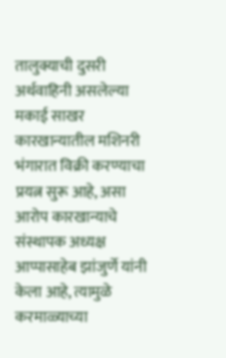तालुक्याची दुसरी अर्थवाहिनी असलेल्या मकाई साखर कारखान्यातील मशिनरी भंगारात विक्री करण्याचा प्रयत्न सुरू आहे, असा आरोप कारखान्याचे संस्थापक अध्यक्ष आप्पासाहेब झांजुर्णे यांनी केला आहे, त्यामुळे करमाळ्याच्या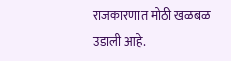राजकारणात मोठी खळबळ उडाली आहे.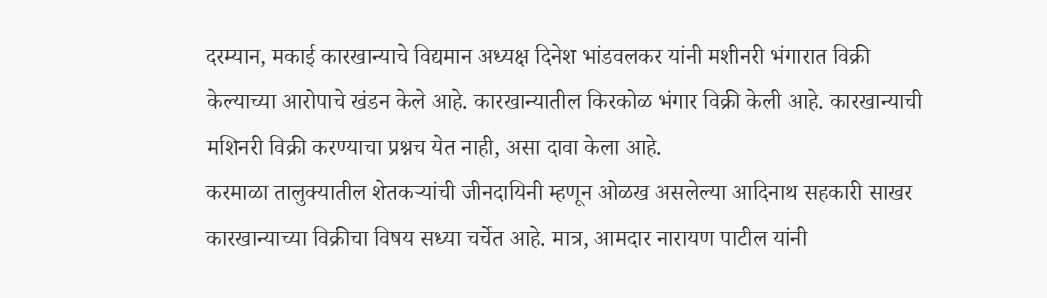दरम्यान, मकाई कारखान्याचे विद्यमान अध्यक्ष दिनेश भांडवलकर यांनी मशीनरी भंगारात विक्री केल्याच्या आरोपाचे खंडन केले आहे. कारखान्यातील किरकोळ भंगार विक्री केली आहे. कारखान्याची मशिनरी विक्री करण्याचा प्रश्नच येत नाही, असा दावा केला आहे.
करमाळा तालुक्यातील शेतकऱ्यांची जीनदायिनी म्हणून ओळख असलेल्या आदिनाथ सहकारी साखर कारखान्याच्या विक्रीचा विषय सध्या चर्चेत आहे. मात्र, आमदार नारायण पाटील यांनी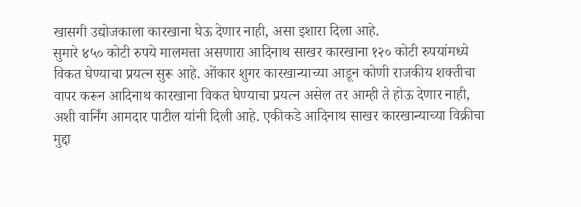खासगी उद्योजकाला कारखाना घेऊ देणार नाही, असा इशारा दिला आहे.
सुमारे ४५० कोटी रुपये मालमत्ता असणारा आदिनाथ साखर कारखाना १२० कोटी रुपयांमध्ये विकत घेण्याचा प्रयत्न सुरू आहे. ओंकार शुगर कारखान्याच्या आडून कोणी राजकीय शक्तीचा वापर करून आदिनाथ कारखाना विकत घेण्याचा प्रयत्न असेल तर आम्ही ते होऊ देणार नाही, अशी वार्निंग आमदार पाटील यांनी दिली आहे. एकीकडे आदिनाथ साखर कारखान्याच्या विक्रीचा मुद्दा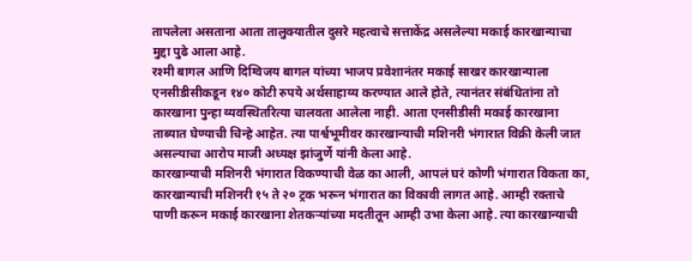तापलेला असताना आता तालुक्यातील दुसरे महत्वाचे सत्ताकेंद्र असलेल्या मकाई कारखान्याचा मुद्दा पुढे आला आहे.
रश्मी बागल आणि दिग्विजय बागल यांच्या भाजप प्रवेशानंतर मकाई साखर कारखान्याला एनसीडीसीकडून १४० कोटी रुपये अर्थसाहाय्य करण्यात आले होते, त्यानंतर संबंधितांना तो कारखाना पुन्हा व्यवस्थितरित्या चालवता आलेला नाही. आता एनसीडीसी मकाई कारखाना ताब्यात घेण्याची चिन्हे आहेत. त्या पार्श्वभूमीवर कारखान्याची मशिनरी भंगारात विक्री केली जात असल्याचा आरोप माजी अध्यक्ष झांजुर्णे यांनी केला आहे.
कारखान्याची मशिनरी भंगारात विकण्याची वेळ का आली, आपलं घरं कोणी भंगारात विकता का, कारखान्याची मशिनरी १५ ते २० ट्रक भरून भंगारात का विकावी लागत आहे. आम्ही रक्ताचे पाणी करून मकाई कारखाना शेतकऱ्यांच्या मदतीतून आम्ही उभा केला आहे. त्या कारखान्याची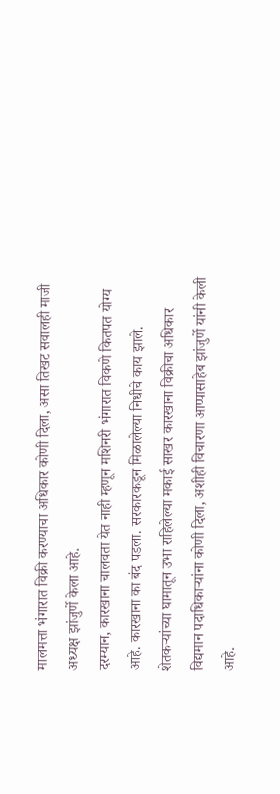मालमत्ता भंगारात विक्री करण्याचा अधिकार कोणी दिला, असा तिखट सवालही माजी अध्यक्ष झांजुर्णे केला आहे.
दरम्यान, कारखाना चालवता येत नाही म्हणून मशिनरी भंगारात विकणे कितपत योग्य आहे. कारखाना का बंद पडला. सरकारकडून मिळालेल्या निधीचे काय झाले. शेतकऱ्यांच्या घामातून उभा राहिलेल्या मकाई साखर कारखाना विक्रीचा अधिकार विद्यमान पदाधिकाऱ्यांना कोणी दिला, अशीही विचारणा आप्पासाहेब झांजुर्णे यांनी केली आहे.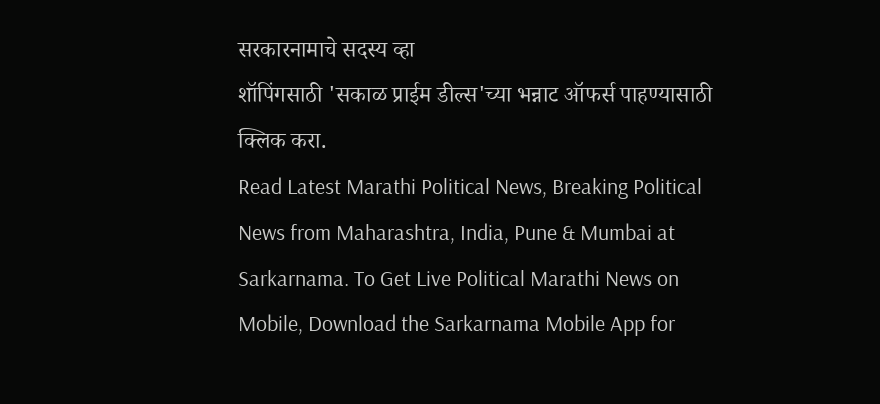सरकारनामाचे सदस्य व्हा
शॉपिंगसाठी 'सकाळ प्राईम डील्स'च्या भन्नाट ऑफर्स पाहण्यासाठी क्लिक करा.
Read Latest Marathi Political News, Breaking Political News from Maharashtra, India, Pune & Mumbai at Sarkarnama. To Get Live Political Marathi News on Mobile, Download the Sarkarnama Mobile App for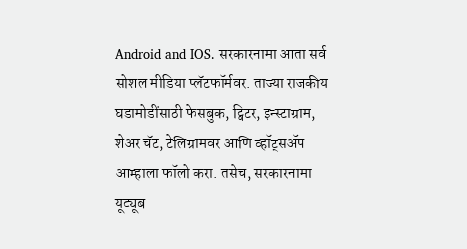Android and IOS. सरकारनामा आता सर्व सोशल मीडिया प्लॅटफॉर्मवर. ताज्या राजकीय घडामोडींसाठी फेसबुक, ट्विटर, इन्स्टाग्राम, शेअर चॅट, टेलिग्रामवर आणि व्हॉट्सॲप आम्हाला फॉलो करा. तसेच, सरकारनामा यूट्यूब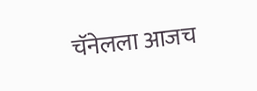चॅनेलला आजच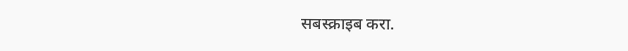सबस्क्राइब करा.